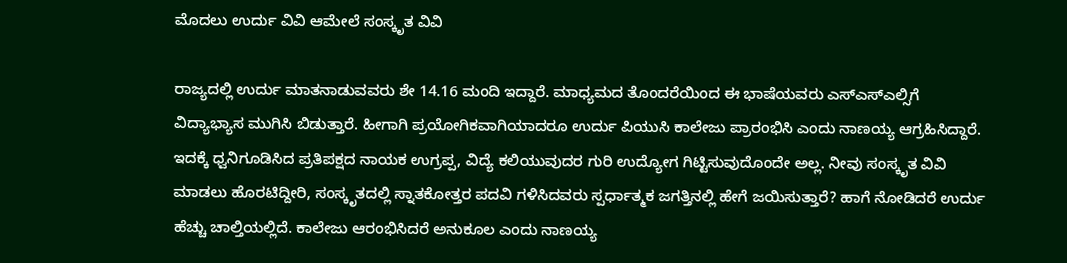ಮೊದಲು ಉರ್ದು ವಿವಿ ಆಮೇಲೆ ಸಂಸ್ಕೃತ ವಿವಿ

ರಾಜ್ಯದಲ್ಲಿ ಉರ್ದು ಮಾತನಾಡುವವರು ಶೇ 14.16 ಮಂದಿ ಇದ್ದಾರೆ. ಮಾಧ್ಯಮದ ತೊಂದರೆಯಿಂದ ಈ ಭಾಷೆಯವರು ಎಸ್ಎಸ್ಎಲ್ಸಿಗೆ ವಿದ್ಯಾಭ್ಯಾಸ ಮುಗಿಸಿ ಬಿಡುತ್ತಾರೆ. ಹೀಗಾಗಿ ಪ್ರಯೋಗಿಕವಾಗಿಯಾದರೂ ಉರ್ದು ಪಿಯುಸಿ ಕಾಲೇಜು ಪ್ರಾರಂಭಿಸಿ ಎಂದು ನಾಣಯ್ಯ ಆಗ್ರಹಿಸಿದ್ದಾರೆ.
ಇದಕ್ಕೆ ಧ್ವನಿಗೂಡಿಸಿದ ಪ್ರತಿಪಕ್ಷದ ನಾಯಕ ಉಗ್ರಪ್ಪ, ವಿದ್ಯೆ ಕಲಿಯುವುದರ ಗುರಿ ಉದ್ಯೋಗ ಗಿಟ್ಟಿಸುವುದೊಂದೇ ಅಲ್ಲ. ನೀವು ಸಂಸ್ಕೃತ ವಿವಿ ಮಾಡಲು ಹೊರಟಿದ್ದೀರಿ, ಸಂಸ್ಕೃತದಲ್ಲಿ ಸ್ನಾತಕೋತ್ತರ ಪದವಿ ಗಳಿಸಿದವರು ಸ್ಪರ್ಧಾತ್ಮಕ ಜಗತ್ತಿನಲ್ಲಿ ಹೇಗೆ ಜಯಿಸುತ್ತಾರೆ? ಹಾಗೆ ನೋಡಿದರೆ ಉರ್ದು ಹೆಚ್ಚು ಚಾಲ್ತಿಯಲ್ಲಿದೆ. ಕಾಲೇಜು ಆರಂಭಿಸಿದರೆ ಅನುಕೂಲ ಎಂದು ನಾಣಯ್ಯ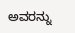ಅವರನ್ನು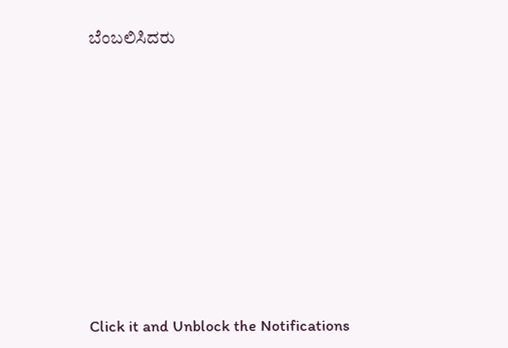ಬೆಂಬಲಿಸಿದರು











Click it and Unblock the Notifications